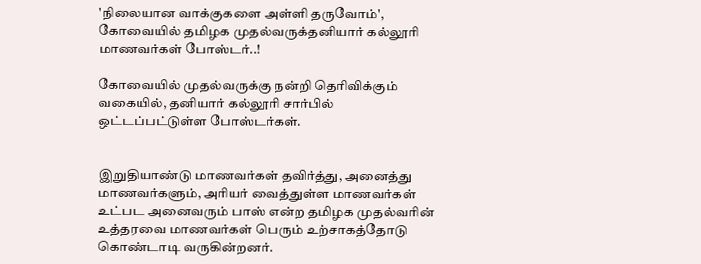'நிலையான வாக்குகளை அள்ளி தருவோம்', கோவையில் தமிழக முதல்வருக்தனியார் கல்லூரி மாணவர்கள் போஸ்டர்..!

கோவையில் முதல்வருக்கு நன்றி தெரிவிக்கும் வகையில், தனியார் கல்லூரி சார்பில் ஒட்டப்பட்டுள்ள போஸ்டர்கள்.


இறுதியாண்டு மாணவர்கள் தவிர்த்து, அனைத்து மாணவர்களும், அரியர் வைத்துள்ள மாணவர்கள் உட்பட அனைவரும் பாஸ் என்ற தமிழக முதல்வரின் உத்தரவை மாணவர்கள் பெரும் உற்சாகத்தோடு கொண்டாடி வருகின்றனர்.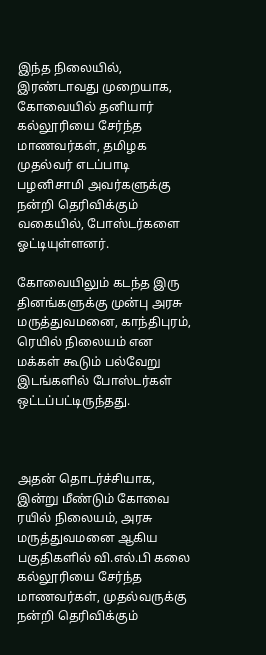இந்த நிலையில், இரண்டாவது முறையாக, கோவையில் தனியார் கல்லூரியை சேர்ந்த மாணவர்கள், தமிழக முதல்வர் எடப்பாடி பழனிசாமி அவர்களுக்கு நன்றி தெரிவிக்கும் வகையில், போஸ்டர்களை ஓட்டியுள்ளனர்.

கோவையிலும் கடந்த இரு தினங்களுக்கு முன்பு அரசு மருத்துவமனை, காந்திபுரம், ரெயில் நிலையம் என மக்கள் கூடும் பல்வேறு இடங்களில் போஸ்டர்கள் ஒட்டப்பட்டிருந்தது.



அதன் தொடர்ச்சியாக, இன்று மீண்டும் கோவை ரயில் நிலையம், அரசு மருத்துவமனை ஆகிய பகுதிகளில் வி.எல்.பி கலை கல்லூரியை சேர்ந்த மாணவர்கள், முதல்வருக்கு நன்றி தெரிவிக்கும்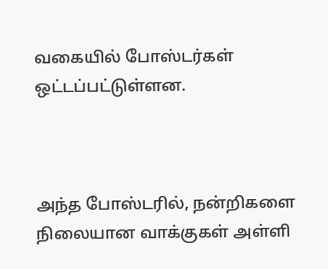வகையில் போஸ்டர்கள் ஒட்டப்பட்டுள்ளன.



அந்த போஸ்டரில், நன்றிகளை நிலையான வாக்குகள் அள்ளி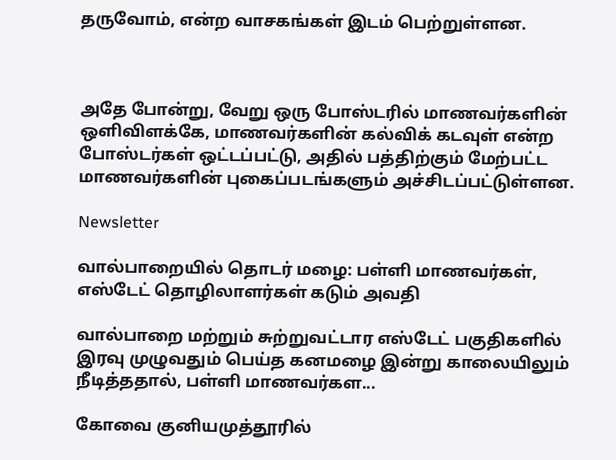தருவோம், என்ற வாசகங்கள் இடம் பெற்றுள்ளன.



அதே போன்று, வேறு ஒரு போஸ்டரில் மாணவர்களின் ஒளிவிளக்கே, மாணவர்களின் கல்விக் கடவுள் என்ற போஸ்டர்கள் ஒட்டப்பட்டு, அதில் பத்திற்கும் மேற்பட்ட மாணவர்களின் புகைப்படங்களும் அச்சிடப்பட்டுள்ளன.

Newsletter

வால்பாறையில் தொடர் மழை: பள்ளி மாணவர்கள், எஸ்டேட் தொழிலாளர்கள் கடும் அவதி

வால்பாறை மற்றும் சுற்றுவட்டார எஸ்டேட் பகுதிகளில் இரவு முழுவதும் பெய்த கனமழை இன்று காலையிலும் நீடித்ததால், பள்ளி மாணவர்கள...

கோவை குனியமுத்தூரில்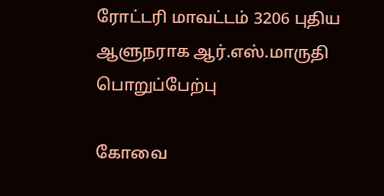ரோட்டரி மாவட்டம் 3206 புதிய ஆளுநராக ஆர்.எஸ்.மாருதி பொறுப்பேற்பு

கோவை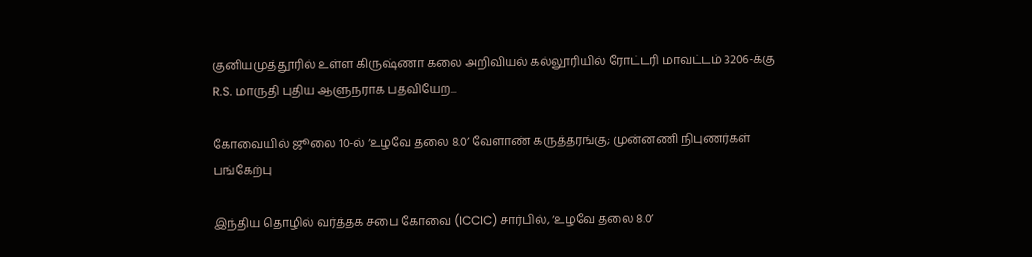குனியமுத்தூரில் உள்ள கிருஷ்ணா கலை அறிவியல் கல்லூரியில் ரோட்டரி மாவட்டம் 3206-க்கு R.S. மாருதி புதிய ஆளுநராக பதவியேற...

கோவையில் ஜூலை 10-ல் ‘உழவே தலை 8.0’ வேளாண் கருத்தரங்கு; முன்னணி நிபுணர்கள் பங்கேற்பு

இந்திய தொழில் வர்த்தக சபை கோவை (ICCIC) சார்பில், ‘உழவே தலை 8.0’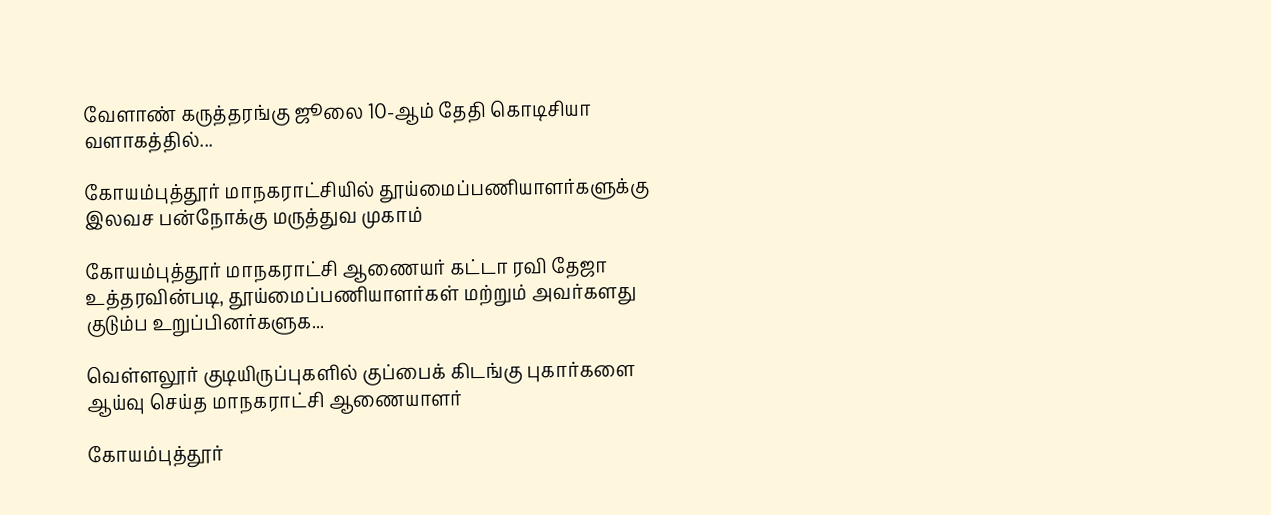வேளாண் கருத்தரங்கு ஜூலை 10-ஆம் தேதி கொடிசியா வளாகத்தில்...

கோயம்புத்தூர் மாநகராட்சியில் தூய்மைப்பணியாளர்களுக்கு இலவச பன்நோக்கு மருத்துவ முகாம்

கோயம்புத்தூர் மாநகராட்சி ஆணையர் கட்டா ரவி தேஜா உத்தரவின்படி, தூய்மைப்பணியாளர்கள் மற்றும் அவர்களது குடும்ப உறுப்பினர்களுக...

வெள்ளலூர் குடியிருப்புகளில் குப்பைக் கிடங்கு புகார்களை ஆய்வு செய்த மாநகராட்சி ஆணையாளர்

கோயம்புத்தூர்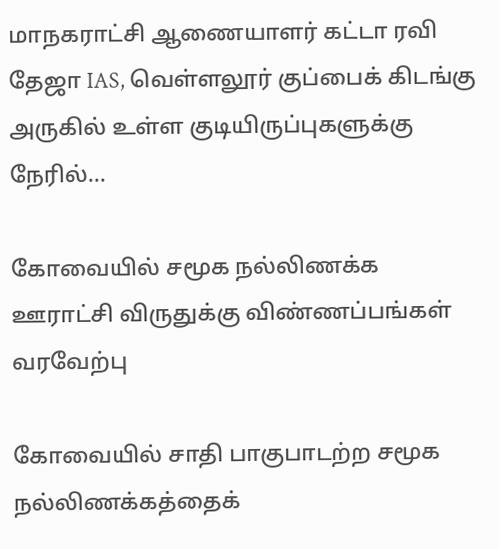மாநகராட்சி ஆணையாளர் கட்டா ரவி தேஜா IAS, வெள்ளலூர் குப்பைக் கிடங்கு அருகில் உள்ள குடியிருப்புகளுக்கு நேரில்...

கோவையில் சமூக நல்லிணக்க ஊராட்சி விருதுக்கு விண்ணப்பங்கள் வரவேற்பு

கோவையில் சாதி பாகுபாடற்ற சமூக நல்லிணக்கத்தைக்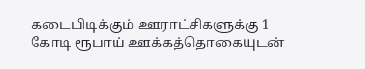கடைபிடிக்கும் ஊராட்சிகளுக்கு 1 கோடி ரூபாய் ஊக்கத்தொகையுடன்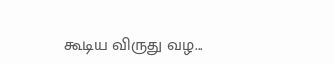கூடிய விருது வழ...